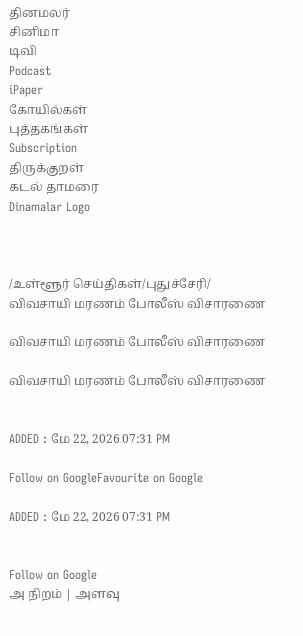தினமலர்
சினிமா
டிவி
Podcast
iPaper
கோயில்கள்
புத்தகங்கள்
Subscription
திருக்குறள்
கடல் தாமரை
Dinamalar Logo



/உள்ளூர் செய்திகள்/புதுச்சேரி/ விவசாயி மரணம் போலீஸ் விசாரணை

விவசாயி மரணம் போலீஸ் விசாரணை

விவசாயி மரணம் போலீஸ் விசாரணை


ADDED : மே 22, 2026 07:31 PM

Follow on GoogleFavourite on Google

ADDED : மே 22, 2026 07:31 PM


Follow on Google
அ நிறம் | அளவு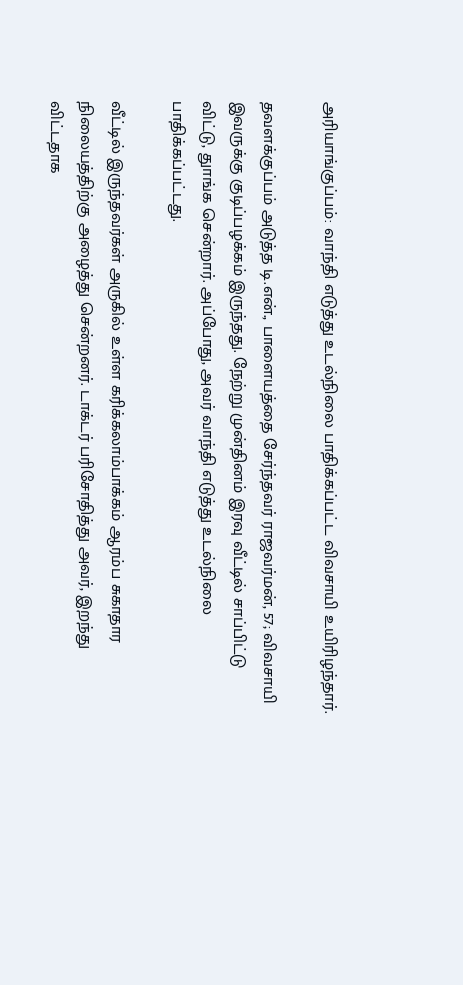அரியாங்குப்பம்: வாந்தி எடுத்து உடல்நிலை பாதிக்கப்பட்ட விவசாயி உயிரிழந்தார்.

தவளக்குப்பம் அடுத்த டி.என்., பாளையத்தை சேர்ந்தவர் ராஜவர்மன், 57; விவசாயி இவருக்கு குடிப்பழக்கம் இருந்தது. நேற்று முன்தினம் இரவு வீட்டில் சாப்பிட்டு விட்டு, துாங்க சென்றார். அப்போது, அவர் வாந்தி எடுத்து உடல்நிலை பாதிக்கப்பட்டது.

வீட்டில் இருந்தவர்கள் அருகில் உள்ள கரிக்கலாம்பாக்கம் ஆரம்ப சுகாதார நிலையத்திற்கு அழைத்து சென்றனர். டாக்டர் பரிசோதித்து அவர், இறந்து விட்டதாக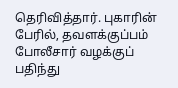தெரிவித்தார். புகாரின் பேரில், தவளக்குப்பம் போலீசார் வழக்குப் பதிந்து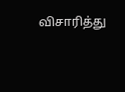விசாரித்து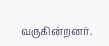வருகின்றனர்.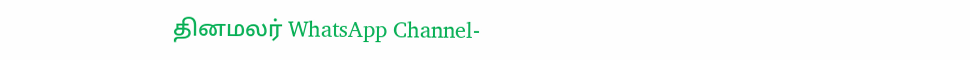தினமலர் WhatsApp Channel-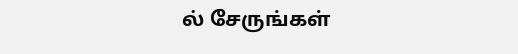ல் சேருங்கள்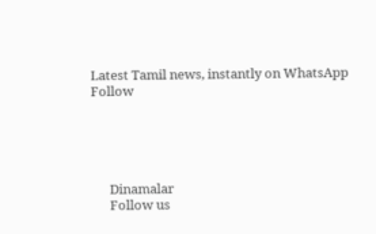Latest Tamil news, instantly on WhatsApp
Follow





      Dinamalar
      Follow us